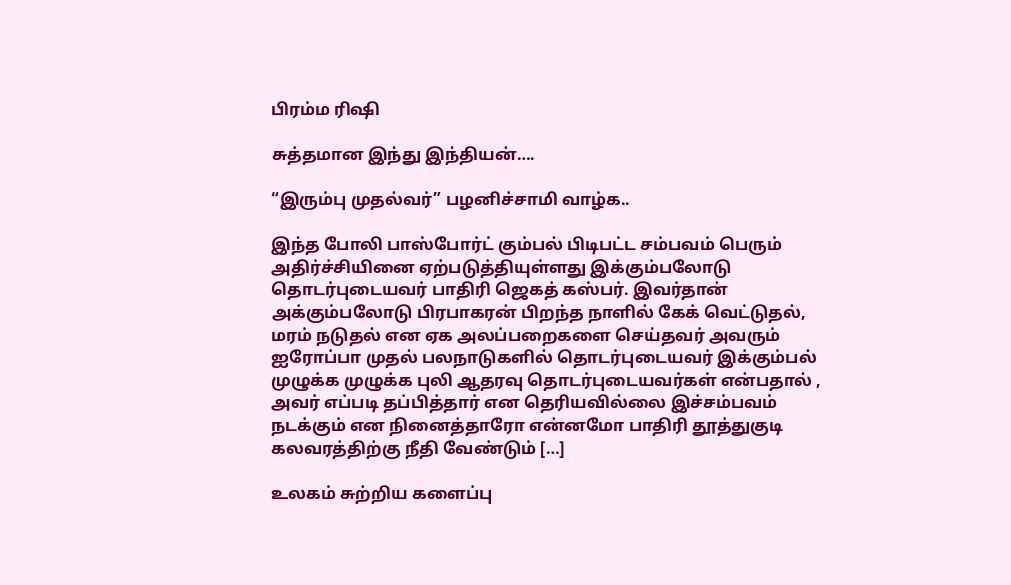பிரம்ம ரிஷி

சுத்தமான இந்து இந்தியன்….

“இரும்பு முதல்வர்” பழனிச்சாமி வாழ்க..

இந்த போலி பாஸ்போர்ட் கும்பல் பிடிபட்ட சம்பவம் பெரும் அதிர்ச்சியினை ஏற்படுத்தியுள்ளது இக்கும்பலோடு தொடர்புடையவர் பாதிரி ஜெகத் கஸ்பர். இவர்தான் அக்கும்பலோடு பிரபாகரன் பிறந்த நாளில் கேக் வெட்டுதல், மரம் நடுதல் என ஏக அலப்பறைகளை செய்தவர் அவரும் ஐரோப்பா முதல் பலநாடுகளில் தொடர்புடையவர் இக்கும்பல் முழுக்க முழுக்க புலி ஆதரவு தொடர்புடையவர்கள் என்பதால் , அவர் எப்படி தப்பித்தார் என தெரியவில்லை இச்சம்பவம் நடக்கும் என நினைத்தாரோ என்னமோ பாதிரி தூத்துகுடி கலவரத்திற்கு நீதி வேண்டும் […]

உலகம் சுற்றிய களைப்பு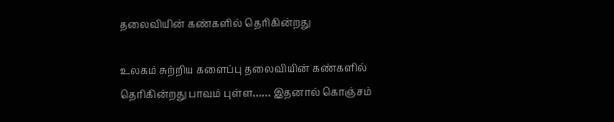தலைவியின் கண்களில் தெரிகின்றது

உலகம் சுற்றிய களைப்பு தலைவியின் கண்களில் தெரிகின்றது பாவம் புள்ள…… இதனால் கொஞ்சம்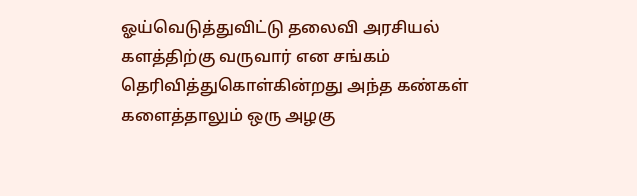ஓய்வெடுத்துவிட்டு தலைவி அரசியல் களத்திற்கு வருவார் என சங்கம் தெரிவித்துகொள்கின்றது அந்த கண்கள் களைத்தாலும் ஒரு அழகு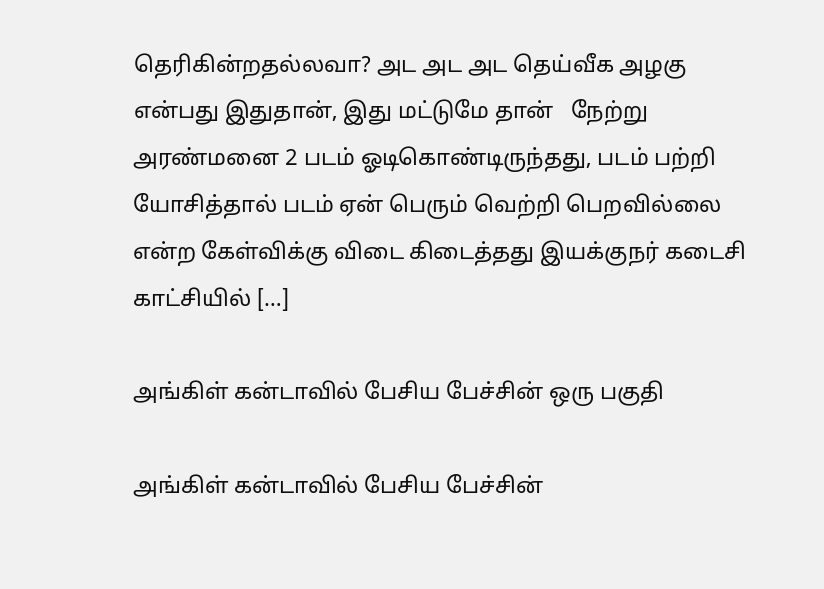தெரிகின்றதல்லவா? அட அட அட‌ தெய்வீக அழகு என்பது இதுதான், இது மட்டுமே தான்   நேற்று அரண்மனை 2 படம் ஓடிகொண்டிருந்தது, படம் பற்றி யோசித்தால் படம் ஏன் பெரும் வெற்றி பெறவில்லை என்ற கேள்விக்கு விடை கிடைத்தது இயக்குநர் கடைசி காட்சியில் […]

அங்கிள் கன்டாவில் பேசிய பேச்சின் ஒரு பகுதி

அங்கிள் கன்டாவில் பேசிய பேச்சின்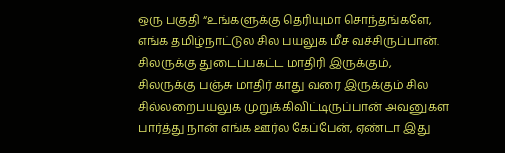ஒரு பகுதி “உங்களுக்கு தெரியுமா சொந்தங்களே, எங்க தமிழ்நாட்டுல சில பயலுக மீச வச்சிருப்பான். சிலருக்கு துடைப்பகட்ட மாதிரி இருக்கும், சிலருக்கு பஞ்சு மாதிர் காது வரை இருக்கும் சில சில்லறைபயலுக முறுக்கிவிட்டிருப்பான் அவனுகள பார்த்து நான் எங்க ஊர்ல கேப்பேன், ஏண்டா இது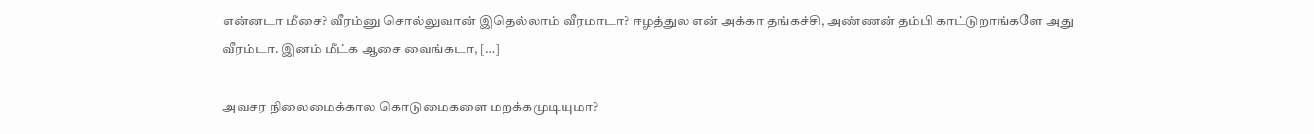என்னடா மீசை? வீரம்னு சொல்லுவான் இதெல்லாம் வீரமாடா? ஈழத்துல என் அக்கா தங்கச்சி, அண்ணன் தம்பி காட்டுறாங்களே அது வீரம்டா. இனம் மீட்க ஆசை வைங்கடா, […]

அவசர நிலைமைக்கால கொடுமைகளை மறக்கமுடியுமா?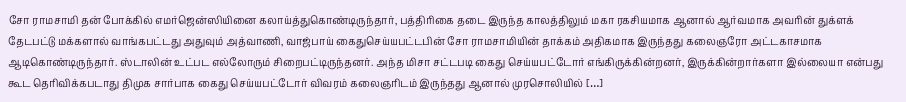சோ ராமசாமி தன் போக்கில் எமர்ஜென்ஸியினை கலாய்த்துகொண்டிருந்தார், பத்திரிகை தடை இருந்த காலத்திலும் மகா ரகசியமாக ஆனால் ஆர்வமாக அவரின் துக்ளக் தேடபட்டு மக்களால் வாங்கபட்டது அதுவும் அத்வாணி, வாஜ்பாய் கைதுசெய்யபட்டபின் சோ ராமசாமியின் தாக்கம் அதிகமாக இருந்தது கலைஞரோ அட்டகாசமாக ஆடிகொண்டிருந்தார். ஸ்டாலின் உட்பட எல்லோரும் சிறைபட்டிருந்தனர். அந்த மிசா சட்டபடி கைது செய்யபட்டோர் எங்கிருக்கின்றனர், இருக்கின்றார்களா இல்லையா என்பது கூட தெரிவிக்கபடாது திமுக சார்பாக கைது செய்யபட்டோர் விவரம் கலைஞரிடம் இருந்தது ஆனால் முரசொலியில் […]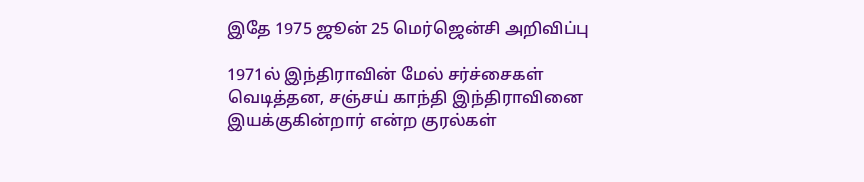இதே 1975 ஜூன் 25 மெர்ஜென்சி அறிவிப்பு

1971ல் இந்திராவின் மேல் சர்ச்சைகள் வெடித்தன, சஞ்சய் காந்தி இந்திராவினை இயக்குகின்றார் என்ற குரல்கள்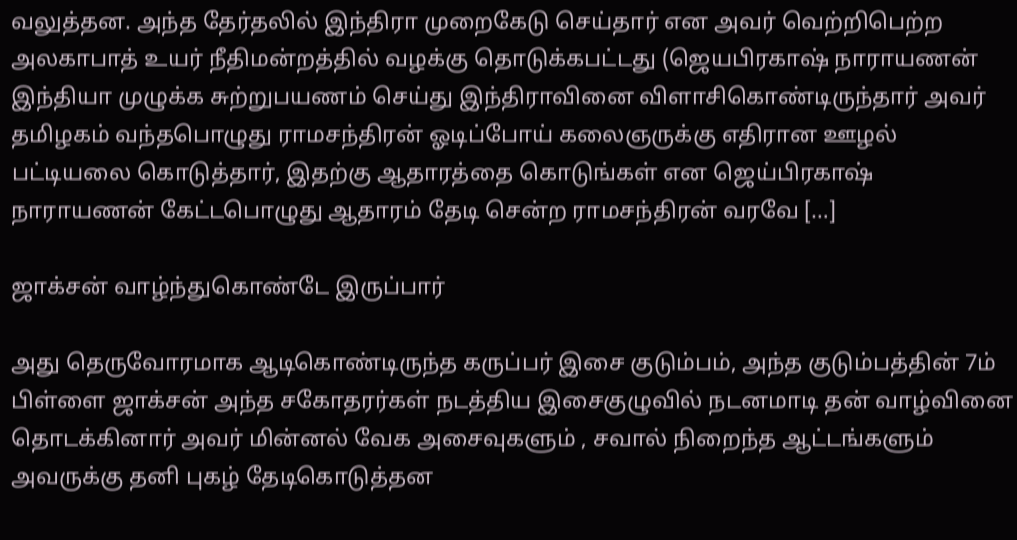வலுத்தன. அந்த தேர்தலில் இந்திரா முறைகேடு செய்தார் என அவர் வெற்றிபெற்ற அலகாபாத் உயர் நீதிமன்றத்தில் வழக்கு தொடுக்கபட்டது (ஜெயபிரகாஷ் நாராயணன் இந்தியா முழுக்க சுற்றுபயணம் செய்து இந்திராவினை விளாசிகொண்டிருந்தார் அவர் தமிழகம் வந்தபொழுது ராமசந்திரன் ஓடிப்போய் கலைஞருக்கு எதிரான ஊழல் பட்டியலை கொடுத்தார், இதற்கு ஆதாரத்தை கொடுங்கள் என ஜெய்பிரகாஷ் நாராயணன் கேட்டபொழுது ஆதாரம் தேடி சென்ற ராமசந்திரன் வரவே […]

ஜாக்சன் வாழ்ந்துகொண்டே இருப்பார்

அது தெருவோரமாக ஆடிகொண்டிருந்த கருப்பர் இசை குடும்பம், அந்த குடும்பத்தின் 7ம் பிள்ளை ஜாக்சன் அந்த சகோதரர்கள் நடத்திய இசைகுழுவில் நடனமாடி தன் வாழ்வினை தொடக்கினார் அவர் மின்னல் வேக அசைவுகளும் , சவால் நிறைந்த ஆட்டங்களும் அவருக்கு தனி புகழ் தேடிகொடுத்தன‌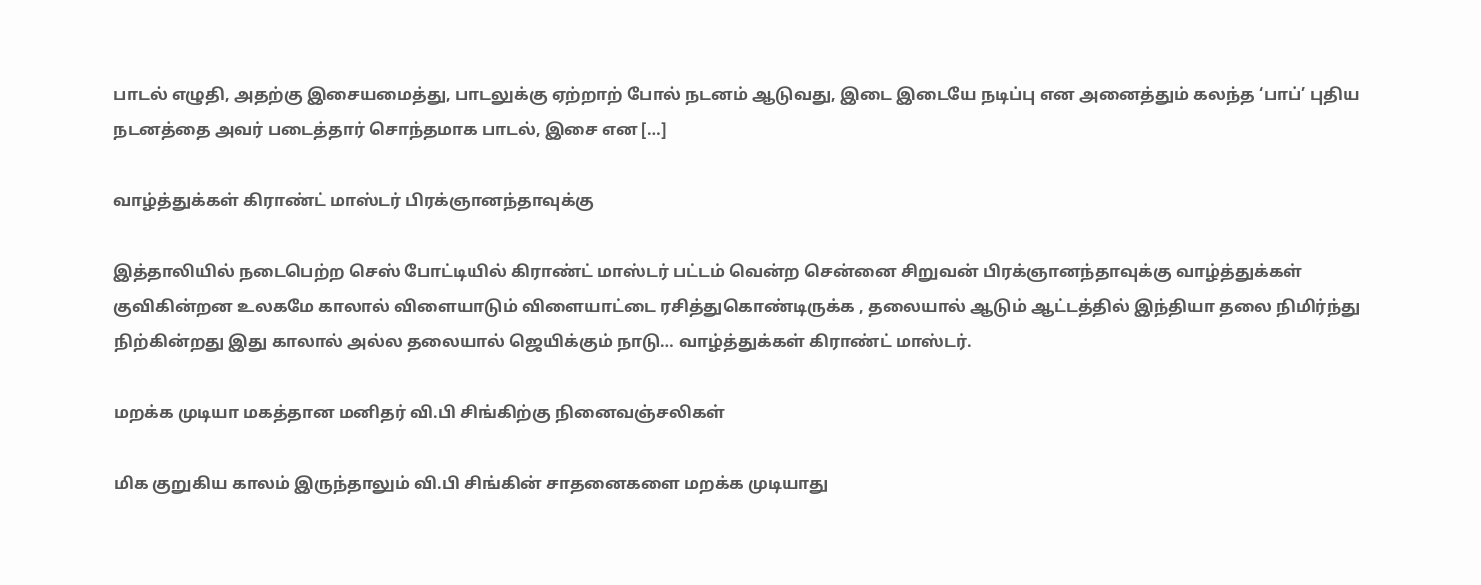பாடல் எழுதி, அதற்கு இசையமைத்து, பாடலுக்கு ஏற்றாற் போல் நடனம் ஆடுவது, இடை இடையே நடிப்பு என அனைத்தும் கலந்த ‘பாப்’ புதிய நடனத்தை அவர் படைத்தார் சொந்தமாக பாடல், இசை என […]

வாழ்த்துக்கள் கிராண்ட் மாஸ்டர் பிரக்ஞானந்தாவுக்கு

இத்தாலியில் நடைபெற்ற செஸ் போட்டியில் கிராண்ட் மாஸ்டர் பட்டம் வென்ற சென்னை சிறுவன் பிரக்ஞானந்தாவுக்கு வாழ்த்துக்கள் குவிகின்றன‌ உலகமே காலால் விளையாடும் விளையாட்டை ரசித்துகொண்டிருக்க , தலையால் ஆடும் ஆட்டத்தில் இந்தியா தலை நிமிர்ந்து நிற்கின்றது இது காலால் அல்ல தலையால் ஜெயிக்கும் நாடு… வாழ்த்துக்கள் கிராண்ட் மாஸ்டர்.

மறக்க முடியா மகத்தான மனிதர் வி.பி சிங்கிற்கு நினைவஞ்சலிகள்

மிக குறுகிய காலம் இருந்தாலும் வி.பி சிங்கின் சாதனைகளை மறக்க முடியாது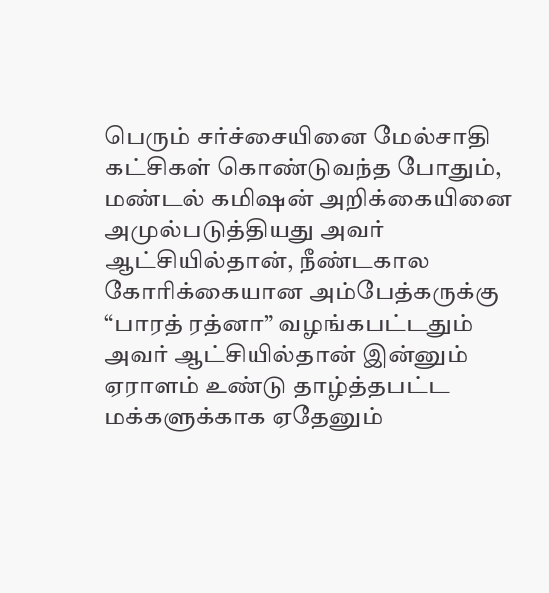பெரும் சர்ச்சையினை மேல்சாதி கட்சிகள் கொண்டுவந்த போதும், மண்டல் கமிஷன் அறிக்கையினை அமுல்படுத்தியது அவர் ஆட்சியில்தான், நீண்டகால கோரிக்கையான அம்பேத்கருக்கு “பாரத் ரத்னா” வழங்கபட்டதும் அவர் ஆட்சியில்தான் இன்னும் ஏராளம் உண்டு தாழ்த்தபட்ட மக்களுக்காக ஏதேனும்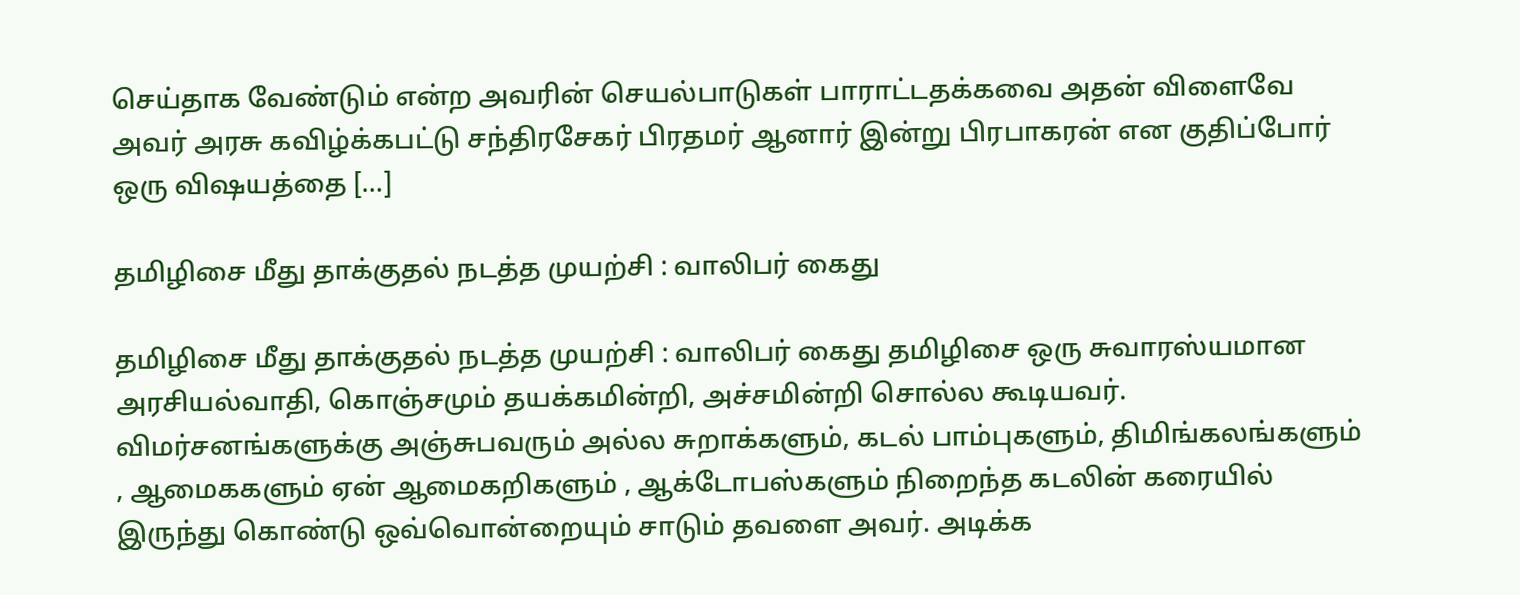செய்தாக வேண்டும் என்ற அவரின் செயல்பாடுகள் பாராட்டதக்கவை அதன் விளைவே அவர் அரசு கவிழ்க்கபட்டு சந்திரசேகர் பிரதமர் ஆனார் இன்று பிரபாகரன் என குதிப்போர் ஒரு விஷயத்தை […]

தமிழிசை மீது தாக்குதல் நடத்த முயற்சி : வாலிபர் கைது

தமிழிசை மீது தாக்குதல் நடத்த முயற்சி : வாலிபர் கைது தமிழிசை ஒரு சுவாரஸ்யமான அரசியல்வாதி, கொஞ்சமும் தயக்கமின்றி, அச்சமின்றி சொல்ல கூடியவர். விமர்சனங்களுக்கு அஞ்சுபவரும் அல்ல‌ சுறாக்களும், கடல் பாம்புகளும், திமிங்கலங்களும் , ஆமைககளும் ஏன் ஆமைகறிகளும் , ஆக்டோபஸ்களும் நிறைந்த கடலின் கரையில் இருந்து கொண்டு ஒவ்வொன்றையும் சாடும் தவளை அவர். அடிக்க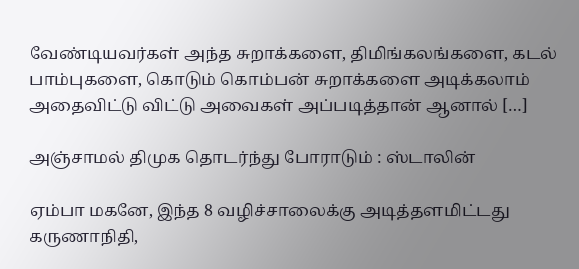வேண்டியவர்கள் அந்த சுறாக்களை, திமிங்கலங்களை, கடல் பாம்புகளை, கொடும் கொம்பன் சுறாக்களை அடிக்கலாம் அதைவிட்டு விட்டு அவைகள் அப்படித்தான் ஆனால் […]

அஞ்சாமல் திமுக தொடர்ந்து போராடும் : ஸ்டாலின்

ஏம்பா மகனே, இந்த 8 வழிச்சாலைக்கு அடித்தளமிட்டது கருணாநிதி,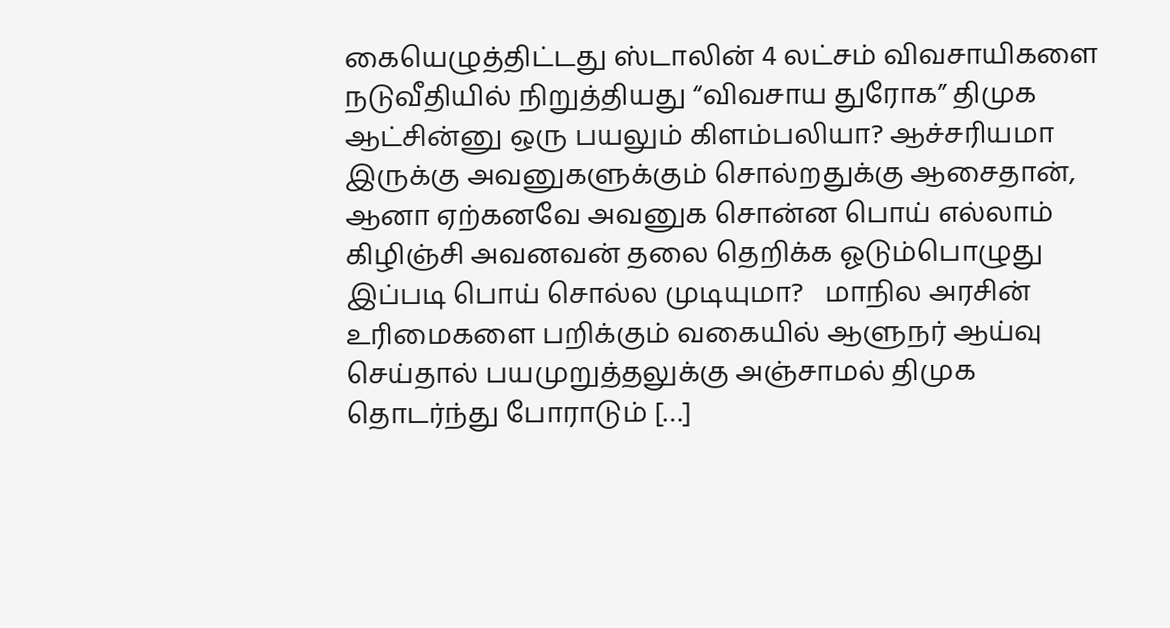கையெழுத்திட்டது ஸ்டாலின் 4 லட்சம் விவசாயிகளை நடுவீதியில் நிறுத்தியது “விவசாய துரோக‌” திமுக ஆட்சின்னு ஒரு பயலும் கிளம்பலியா? ஆச்சரியமா இருக்கு அவனுகளுக்கும் சொல்றதுக்கு ஆசைதான், ஆனா ஏற்கனவே அவனுக சொன்ன பொய் எல்லாம் கிழிஞ்சி அவனவன் தலை தெறிக்க ஓடும்பொழுது இப்படி பொய் சொல்ல முடியுமா?   மாநில அரசின் உரிமைகளை பறிக்கும் வகையில் ஆளுநர் ஆய்வு செய்தால் பயமுறுத்தலுக்கு அஞ்சாமல் திமுக தொடர்ந்து போராடும் […]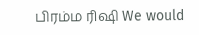பிரம்ம ரிஷி We would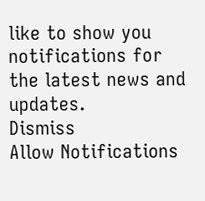like to show you notifications for the latest news and updates.
Dismiss
Allow Notifications